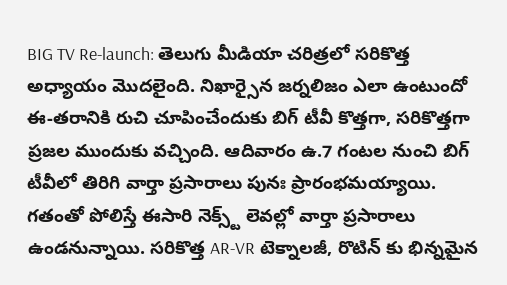BIG TV Re-launch: తెలుగు మీడియా చరిత్రలో సరికొత్త అధ్యాయం మెుదలైంది. నిఖార్సైన జర్నలిజం ఎలా ఉంటుందో ఈ-తరానికి రుచి చూపించేందుకు బిగ్ టీవీ కొత్తగా, సరికొత్తగా ప్రజల ముందుకు వచ్చింది. ఆదివారం ఉ.7 గంటల నుంచి బిగ్ టీవీలో తిరిగి వార్తా ప్రసారాలు పునః ప్రారంభమయ్యాయి. గతంతో పోలిస్తే ఈసారి నెక్స్ట్ లెవల్లో వార్తా ప్రసారాలు ఉండనున్నాయి. సరికొత్త AR-VR టెక్నాలజీ, రొటిన్ కు భిన్నమైన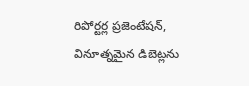రిపోర్టర్ల ప్రజెంటేషన్, వినూత్నమైన డిబెట్లను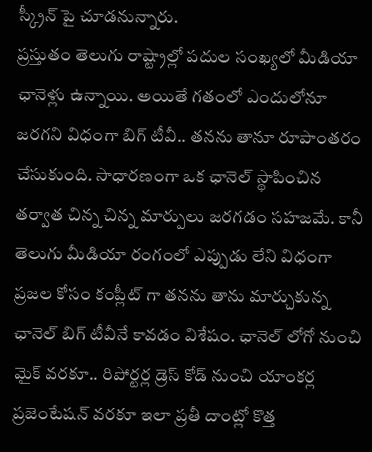స్క్రీన్ పై చూడనున్నారు.
ప్రస్తుతం తెలుగు రాష్ట్రాల్లో పదుల సంఖ్యలో మీడియా ఛానెళ్లు ఉన్నాయి. అయితే గతంలో ఎందులోనూ జరగని విధంగా బిగ్ టీవీ.. తనను తానూ రూపాంతరం చేసుకుంది. సాధారణంగా ఒక ఛానెల్ స్థాపించిన తర్వాత చిన్న చిన్న మార్పులు జరగడం సహజమే. కానీ తెలుగు మీడియా రంగంలో ఎప్పుడు లేని విధంగా ప్రజల కోసం కంప్లీట్ గా తనను తాను మార్చుకున్న ఛానెల్ బిగ్ టీవీనే కావడం విశేషం. ఛానెల్ లోగో నుంచి మైక్ వరకూ.. రిపోర్టర్ల డ్రెస్ కోడ్ నుంచి యాంకర్ల ప్రజెంటేషన్ వరకూ ఇలా ప్రతీ దాంట్లో కొత్త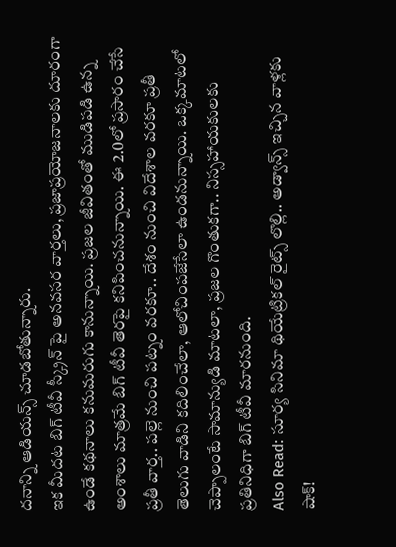దనాన్ని ఆడియన్స్ చూడబోతున్నారు.
ఇక మీదట బిగ్ టీవీ స్క్రీన్ పై అనవసర వార్తలు, ప్రజాప్రయోజనాలకు దూరంగా ఉండే కథనాలు కనుమరుగు కానున్నాయి. ప్రజల జీవితంతో ముడిపడి ఉన్న అంశాలు మాత్రమే బిగ్ టీవీ తెరపై కనిపించనున్నాయి. ఈ 2.0లో ప్రసారం చేసే ప్రతీ వార్త.. పల్లె నుంచి పట్నం వరకూ.. దేశం నుంచి విదేశాల వరకూ ప్రతీ తెలుగు వాడిని కదిలించేలా, ఆలోచింపజేసేలా ఉండనున్నాయి. ఒక్కమాటలో చెప్పాలంటే సామాన్యుడి మాటలా, ప్రజల గొంతుకగా.. నిస్సహాయకులకు ప్రతినిధిగా బిగ్ టీవీ మారనుంది.
Also Read: సూర్య సినిమా థియేట్రికల్ రైట్స్ లొల్లి.. అడ్వాన్స్ ఇచ్చిన వాళ్లకు షాక్!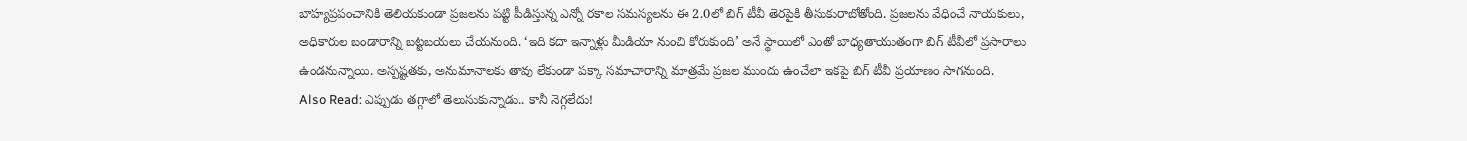బాహ్యప్రపంచానికి తెలియకుండా ప్రజలను పట్టి పీడిస్తున్న ఎన్నో రకాల సమస్యలను ఈ 2.0లో బిగ్ టీవీ తెరపైకి తీసుకురాబోతోంది. ప్రజలను వేధించే నాయకులు, అధికారుల బండారాన్ని బట్టబయలు చేయనుంది. ‘ఇది కదా ఇన్నాళ్లు మీడియా నుంచి కోరుకుంది’ అనే స్థాయిలో ఎంతో బాధ్యతాయుతంగా బిగ్ టీవీలో ప్రసారాలు ఉండనున్నాయి. అస్పష్టతకు, అనుమానాలకు తావు లేకుండా పక్కా సమాచారాన్ని మాత్రమే ప్రజల ముందు ఉంచేలా ఇకపై బిగ్ టీవీ ప్రయాణం సాగనుంది.
Also Read: ఎప్పుడు తగ్గాలో తెలుసుకున్నాడు.. కానీ నెగ్గలేదు!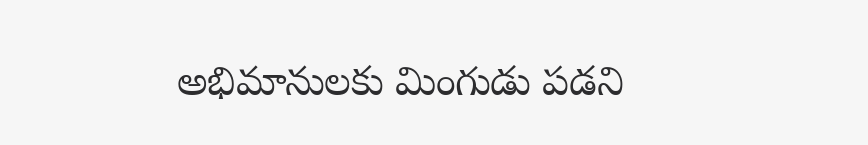అభిమానులకు మింగుడు పడని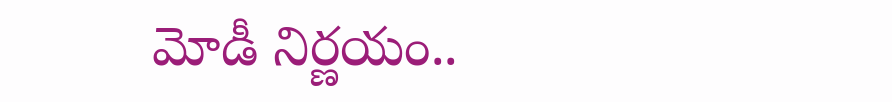మోడీ నిర్ణయం..